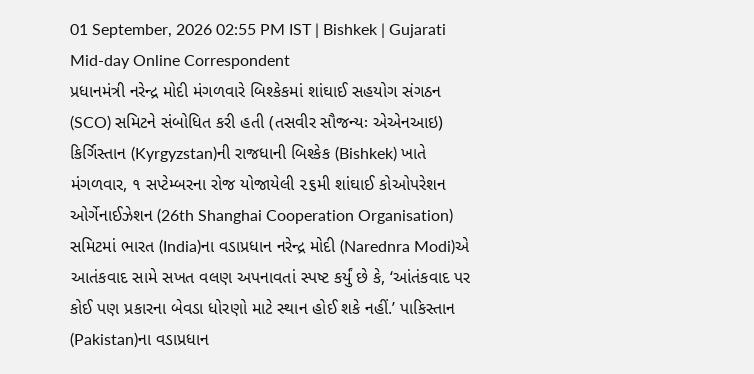01 September, 2026 02:55 PM IST | Bishkek | Gujarati Mid-day Online Correspondent
પ્રધાનમંત્રી નરેન્દ્ર મોદી મંગળવારે બિશ્કેકમાં શાંઘાઈ સહયોગ સંગઠન (SCO) સમિટને સંબોધિત કરી હતી (તસવીર સૌજન્યઃ એએનઆઇ)
કિર્ગિસ્તાન (Kyrgyzstan)ની રાજધાની બિશ્કેક (Bishkek) ખાતે મંગળવાર, ૧ સપ્ટેમ્બરના રોજ યોજાયેલી ૨૬મી શાંઘાઈ કોઓપરેશન ઓર્ગેનાઈઝેશન (26th Shanghai Cooperation Organisation) સમિટમાં ભારત (India)ના વડાપ્રધાન નરેન્દ્ર મોદી (Narednra Modi)એ આતંકવાદ સામે સખત વલણ અપનાવતાં સ્પષ્ટ કર્યું છે કે, ‘આંતંકવાદ પર કોઈ પણ પ્રકારના બેવડા ધોરણો માટે સ્થાન હોઈ શકે નહીં.’ પાકિસ્તાન (Pakistan)ના વડાપ્રધાન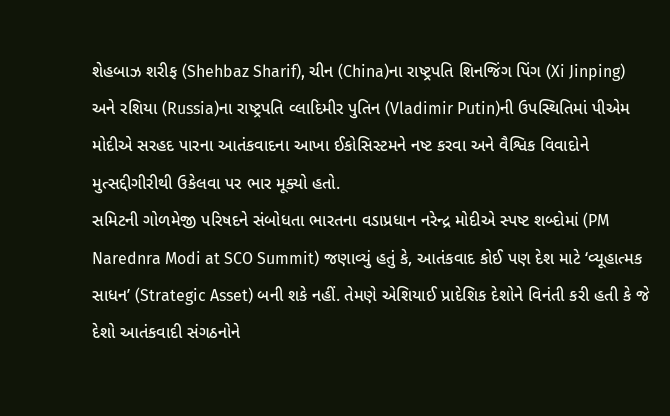શેહબાઝ શરીફ (Shehbaz Sharif), ચીન (China)ના રાષ્ટ્રપતિ શિનજિંગ પિંગ (Xi Jinping) અને રશિયા (Russia)ના રાષ્ટ્રપતિ વ્લાદિમીર પુતિન (Vladimir Putin)ની ઉપસ્થિતિમાં પીએમ મોદીએ સરહદ પારના આતંકવાદના આખા ઈકોસિસ્ટમને નષ્ટ કરવા અને વૈશ્વિક વિવાદોને મુત્સદ્દીગીરીથી ઉકેલવા પર ભાર મૂક્યો હતો.
સમિટની ગોળમેજી પરિષદને સંબોધતા ભારતના વડાપ્રધાન નરેન્દ્ર મોદીએ સ્પષ્ટ શબ્દોમાં (PM Narednra Modi at SCO Summit) જણાવ્યું હતું કે, આતંકવાદ કોઈ પણ દેશ માટે ‘વ્યૂહાત્મક સાધન’ (Strategic Asset) બની શકે નહીં. તેમણે એશિયાઈ પ્રાદેશિક દેશોને વિનંતી કરી હતી કે જે દેશો આતંકવાદી સંગઠનોને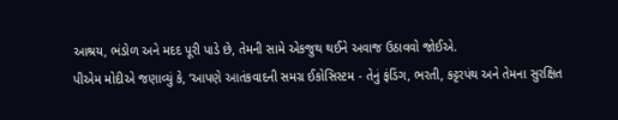આશ્રય, ભંડોળ અને મદદ પૂરી પાડે છે, તેમની સામે એકજુથ થઈને અવાજ ઉઠાવવો જોઈએ.
પીએમ મોદીએ જણાવ્યું કે, ‘આપણે આતંકવાદની સમગ્ર ઈકોસિસ્ટમ - તેનું ફંડિંગ, ભરતી, કટ્ટરપંથ અને તેમના સુરક્ષિત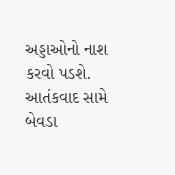અડ્ડાઓનો નાશ કરવો પડશે. આતંકવાદ સામે બેવડા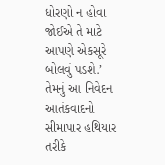ધોરણો ન હોવા જોઈએ તે માટે આપણે એકસૂરે બોલવું પડશે.’
તેમનું આ નિવેદન આતંકવાદનો સીમાપાર હથિયાર તરીકે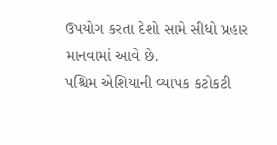ઉપયોગ કરતા દેશો સામે સીધો પ્રહાર માનવામાં આવે છે.
પશ્ચિમ એશિયાની વ્યાપક કટોકટી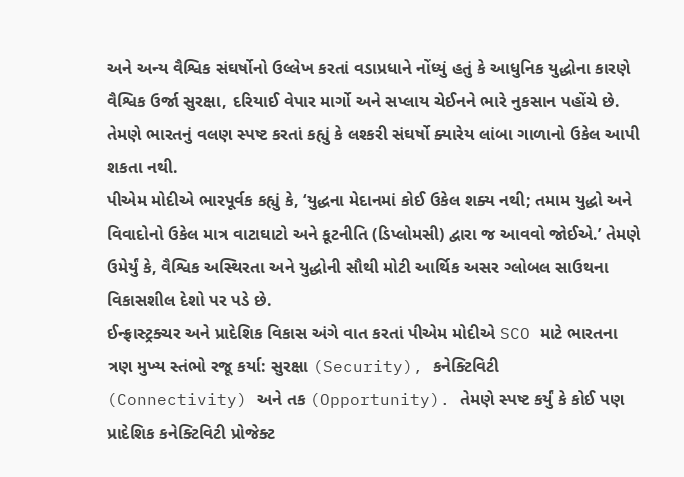અને અન્ય વૈશ્વિક સંઘર્ષોનો ઉલ્લેખ કરતાં વડાપ્રધાને નોંધ્યું હતું કે આધુનિક યુદ્ધોના કારણે વૈશ્વિક ઉર્જા સુરક્ષા, દરિયાઈ વેપાર માર્ગો અને સપ્લાય ચેઈનને ભારે નુકસાન પહોંચે છે. તેમણે ભારતનું વલણ સ્પષ્ટ કરતાં કહ્યું કે લશ્કરી સંઘર્ષો ક્યારેય લાંબા ગાળાનો ઉકેલ આપી શકતા નથી.
પીએમ મોદીએ ભારપૂર્વક કહ્યું કે, ‘યુદ્ધના મેદાનમાં કોઈ ઉકેલ શક્ય નથી; તમામ યુદ્ધો અને વિવાદોનો ઉકેલ માત્ર વાટાઘાટો અને કૂટનીતિ (ડિપ્લોમસી) દ્વારા જ આવવો જોઈએ.’ તેમણે ઉમેર્યું કે, વૈશ્વિક અસ્થિરતા અને યુદ્ધોની સૌથી મોટી આર્થિક અસર ગ્લોબલ સાઉથના વિકાસશીલ દેશો પર પડે છે.
ઈન્ફ્રાસ્ટ્રક્ચર અને પ્રાદેશિક વિકાસ અંગે વાત કરતાં પીએમ મોદીએ SCO માટે ભારતના ત્રણ મુખ્ય સ્તંભો રજૂ કર્યા: સુરક્ષા (Security), કનેક્ટિવિટી (Connectivity) અને તક (Opportunity). તેમણે સ્પષ્ટ કર્યું કે કોઈ પણ પ્રાદેશિક કનેક્ટિવિટી પ્રોજેક્ટ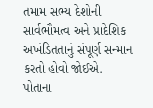તમામ સભ્ય દેશોની સાર્વભૌમત્વ અને પ્રાદેશિક અખંડિતતાનું સંપૂર્ણ સન્માન કરતો હોવો જોઈએ.
પોતાના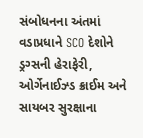સંબોધનના અંતમાં વડાપ્રધાને SCO દેશોને ડ્રગ્સની હેરાફેરી, ઓર્ગેનાઈઝ્ડ ક્રાઈમ અને સાયબર સુરક્ષાના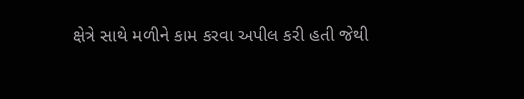ક્ષેત્રે સાથે મળીને કામ કરવા અપીલ કરી હતી જેથી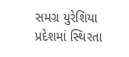સમગ્ર યુરેશિયા પ્રદેશમાં સ્થિરતા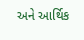અને આર્થિક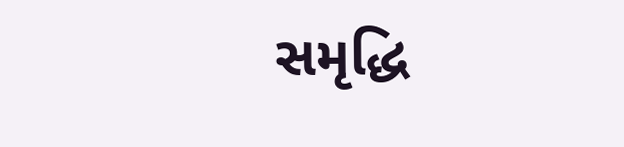સમૃદ્ધિ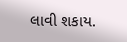લાવી શકાય.